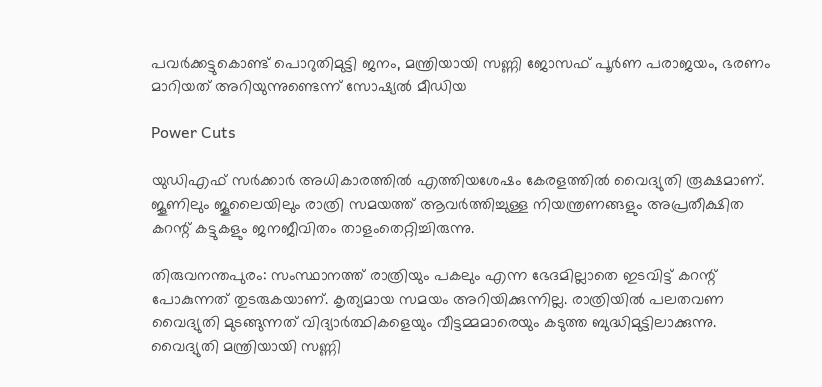പവര്‍ക്കട്ടുകൊണ്ട് പൊറുതിമുട്ടി ജനം, മന്ത്രിയായി സണ്ണി ജോസഫ് പൂര്‍ണ പരാജയം, ഭരണം മാറിയത് അറിയുന്നുണ്ടെന്ന് സോഷ്യല്‍ മീഡിയ

Power Cuts

യുഡിഎഫ് സര്‍ക്കാര്‍ അധികാരത്തില്‍ എത്തിയശേഷം കേരളത്തില്‍ വൈദ്യുതി രൂക്ഷമാണ്. ജൂണിലും ജൂലൈയിലും രാത്രി സമയത്ത് ആവര്‍ത്തിച്ചുള്ള നിയന്ത്രണങ്ങളും അപ്രതീക്ഷിത കറന്റ് കട്ടുകളും ജനജീവിതം താളംതെറ്റിച്ചിരുന്നു.

തിരുവനന്തപുരം: സംസ്ഥാനത്ത് രാത്രിയും പകലും എന്ന ഭേദമില്ലാതെ ഇടവിട്ട് കറന്റ് പോകുന്നത് തുടരുകയാണ്. കൃത്യമായ സമയം അറിയിക്കുന്നില്ല. രാത്രിയില്‍ പലതവണ വൈദ്യുതി മുടങ്ങുന്നത് വിദ്യാര്‍ത്ഥികളെയും വീട്ടമ്മമാരെയും കടുത്ത ബുദ്ധിമുട്ടിലാക്കുന്നു. വൈദ്യുതി മന്ത്രിയായി സണ്ണി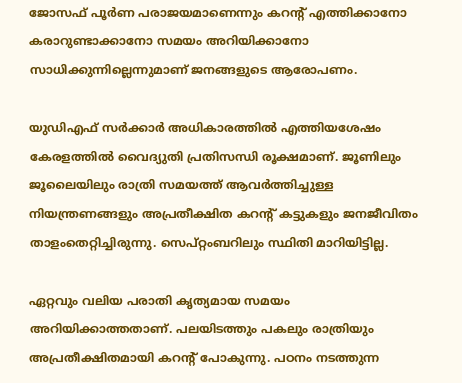ജോസഫ് പൂര്‍ണ പരാജയമാണെന്നും കറന്റ് എത്തിക്കാനോ കരാറുണ്ടാക്കാനോ സമയം അറിയിക്കാനോ സാധിക്കുന്നില്ലെന്നുമാണ് ജനങ്ങളുടെ ആരോപണം.

യുഡിഎഫ് സര്‍ക്കാര്‍ അധികാരത്തില്‍ എത്തിയശേഷം കേരളത്തില്‍ വൈദ്യുതി പ്രതിസന്ധി രൂക്ഷമാണ്. ജൂണിലും ജൂലൈയിലും രാത്രി സമയത്ത് ആവര്‍ത്തിച്ചുള്ള നിയന്ത്രണങ്ങളും അപ്രതീക്ഷിത കറന്റ് കട്ടുകളും ജനജീവിതം താളംതെറ്റിച്ചിരുന്നു. സെപ്റ്റംബറിലും സ്ഥിതി മാറിയിട്ടില്ല.

ഏറ്റവും വലിയ പരാതി കൃത്യമായ സമയം അറിയിക്കാത്തതാണ്. പലയിടത്തും പകലും രാത്രിയും അപ്രതീക്ഷിതമായി കറന്റ് പോകുന്നു. പഠനം നടത്തുന്ന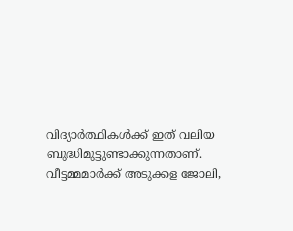വിദ്യാര്‍ത്ഥികള്‍ക്ക് ഇത് വലിയ ബുദ്ധിമുട്ടുണ്ടാക്കുന്നതാണ്. വീട്ടമ്മമാര്‍ക്ക് അടുക്കള ജോലി,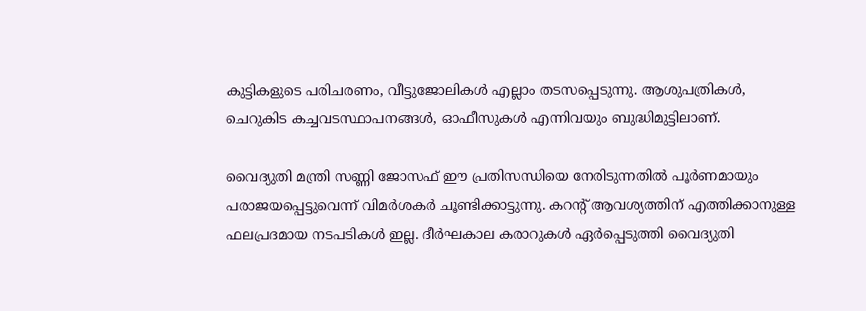കുട്ടികളുടെ പരിചരണം, വീട്ടുജോലികള്‍ എല്ലാം തടസപ്പെടുന്നു. ആശുപത്രികള്‍, ചെറുകിട കച്ചവടസ്ഥാപനങ്ങള്‍, ഓഫീസുകള്‍ എന്നിവയും ബുദ്ധിമുട്ടിലാണ്.

വൈദ്യുതി മന്ത്രി സണ്ണി ജോസഫ് ഈ പ്രതിസന്ധിയെ നേരിടുന്നതില്‍ പൂര്‍ണമായും പരാജയപ്പെട്ടുവെന്ന് വിമര്‍ശകര്‍ ചൂണ്ടിക്കാട്ടുന്നു. കറന്റ് ആവശ്യത്തിന് എത്തിക്കാനുള്ള ഫലപ്രദമായ നടപടികള്‍ ഇല്ല. ദീര്‍ഘകാല കരാറുകള്‍ ഏര്‍പ്പെടുത്തി വൈദ്യുതി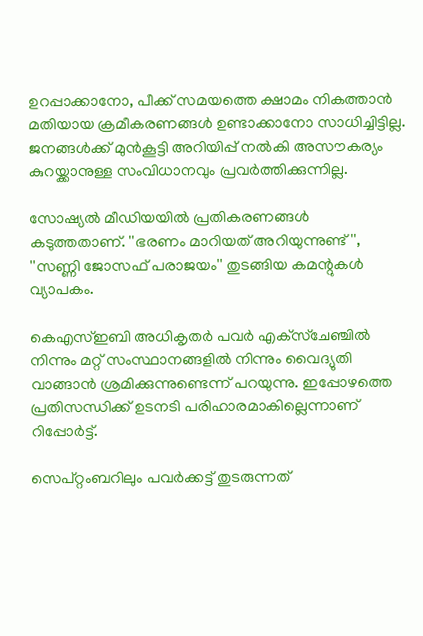ഉറപ്പാക്കാനോ, പീക്ക് സമയത്തെ ക്ഷാമം നികത്താന്‍ മതിയായ ക്രമീകരണങ്ങള്‍ ഉണ്ടാക്കാനോ സാധിച്ചിട്ടില്ല. ജനങ്ങള്‍ക്ക് മുന്‍കൂട്ടി അറിയിപ്പ് നല്‍കി അസൗകര്യം കുറയ്ക്കാനുള്ള സംവിധാനവും പ്രവര്‍ത്തിക്കുന്നില്ല.

സോഷ്യല്‍ മീഡിയയില്‍ പ്രതികരണങ്ങള്‍ കടുത്തതാണ്. ''ഭരണം മാറിയത് അറിയുന്നുണ്ട്'', ''സണ്ണി ജോസഫ് പരാജയം'' തുടങ്ങിയ കമന്റുകള്‍ വ്യാപകം.

കെഎസ്ഇബി അധികൃതര്‍ പവര്‍ എക്‌സ്‌ചേഞ്ചില്‍ നിന്നും മറ്റ് സംസ്ഥാനങ്ങളില്‍ നിന്നും വൈദ്യുതി വാങ്ങാന്‍ ശ്രമിക്കുന്നുണ്ടെന്ന് പറയുന്നു. ഇപ്പോഴത്തെ പ്രതിസന്ധിക്ക് ഉടനടി പരിഹാരമാകില്ലെന്നാണ് റിപ്പോര്‍ട്ട്.

സെപ്റ്റംബറിലും പവര്‍ക്കട്ട് തുടരുന്നത്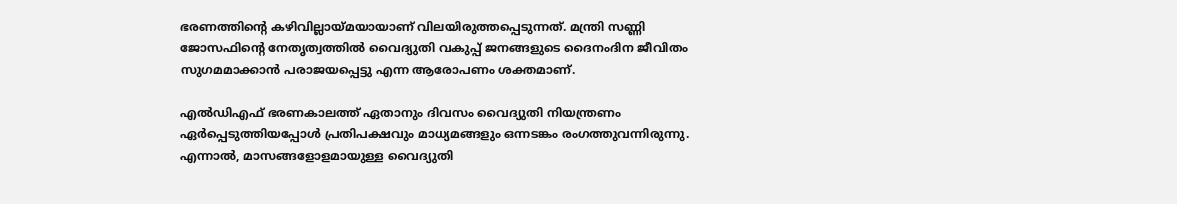ഭരണത്തിന്റെ കഴിവില്ലായ്മയായാണ് വിലയിരുത്തപ്പെടുന്നത്. മന്ത്രി സണ്ണി ജോസഫിന്റെ നേതൃത്വത്തില്‍ വൈദ്യുതി വകുപ്പ് ജനങ്ങളുടെ ദൈനംദിന ജീവിതം സുഗമമാക്കാന്‍ പരാജയപ്പെട്ടു എന്ന ആരോപണം ശക്തമാണ്.

എല്‍ഡിഎഫ് ഭരണകാലത്ത് ഏതാനും ദിവസം വൈദ്യുതി നിയന്ത്രണം ഏര്‍പ്പെടുത്തിയപ്പോള്‍ പ്രതിപക്ഷവും മാധ്യമങ്ങളും ഒന്നടങ്കം രംഗത്തുവന്നിരുന്നു. എന്നാല്‍, മാസങ്ങളോളമായുള്ള വൈദ്യുതി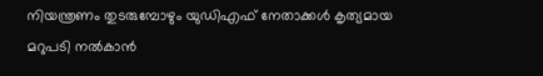നിയന്ത്രണം തുടരുമ്പോഴും യുഡിഎഫ് നേതാക്കള്‍ കൃത്യമായ മറുപടി നല്‍കാന്‍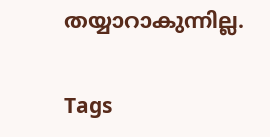തയ്യാറാകുന്നില്ല.

Tags